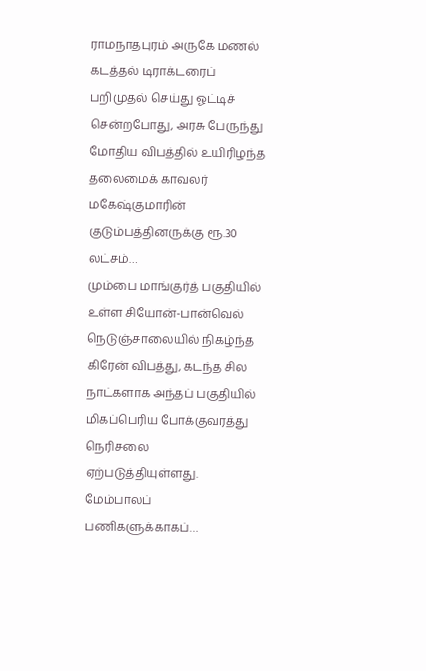ராமநாதபுரம் அருகே மணல் கடத்தல் டிராக்டரைப் பறிமுதல் செய்து ஓட்டிச் சென்றபோது, அரசு பேருந்து மோதிய விபத்தில் உயிரிழந்த தலைமைக் காவலர் மகேஷ்குமாரின் குடும்பத்தினருக்கு ரூ.30 லட்சம்…
மும்பை மாங்குர்த் பகுதியில் உள்ள சியோன்-பான்வெல் நெடுஞ்சாலையில் நிகழ்ந்த கிரேன் விபத்து, கடந்த சில நாட்களாக அந்தப் பகுதியில் மிகப்பெரிய போக்குவரத்து நெரிசலை ஏற்படுத்தியுள்ளது. மேம்பாலப் பணிகளுக்காகப்…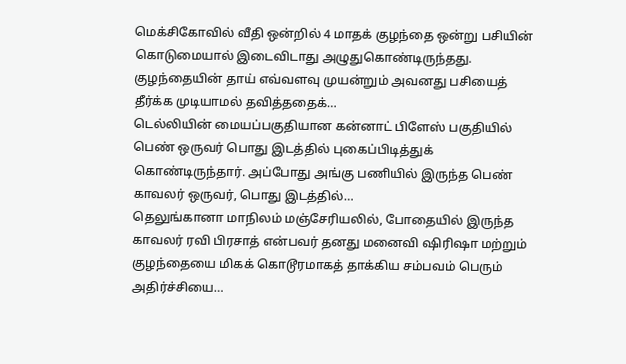மெக்சிகோவில் வீதி ஒன்றில் 4 மாதக் குழந்தை ஒன்று பசியின் கொடுமையால் இடைவிடாது அழுதுகொண்டிருந்தது. குழந்தையின் தாய் எவ்வளவு முயன்றும் அவனது பசியைத் தீர்க்க முடியாமல் தவித்ததைக்…
டெல்லியின் மையப்பகுதியான கன்னாட் பிளேஸ் பகுதியில் பெண் ஒருவர் பொது இடத்தில் புகைப்பிடித்துக் கொண்டிருந்தார். அப்போது அங்கு பணியில் இருந்த பெண் காவலர் ஒருவர், பொது இடத்தில்…
தெலுங்கானா மாநிலம் மஞ்சேரியலில், போதையில் இருந்த காவலர் ரவி பிரசாத் என்பவர் தனது மனைவி ஷிரிஷா மற்றும் குழந்தையை மிகக் கொடூரமாகத் தாக்கிய சம்பவம் பெரும் அதிர்ச்சியை…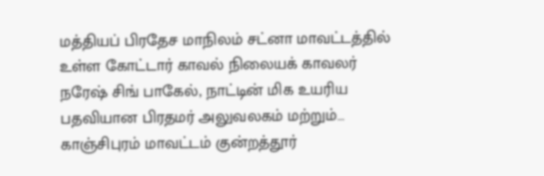மத்தியப் பிரதேச மாநிலம் சட்னா மாவட்டத்தில் உள்ள கோட்டார் காவல் நிலையக் காவலர் நரேஷ் சிங் பாகேல், நாட்டின் மிக உயரிய பதவியான பிரதமர் அலுவலகம் மற்றும்…
காஞ்சிபுரம் மாவட்டம் குன்றத்தூர்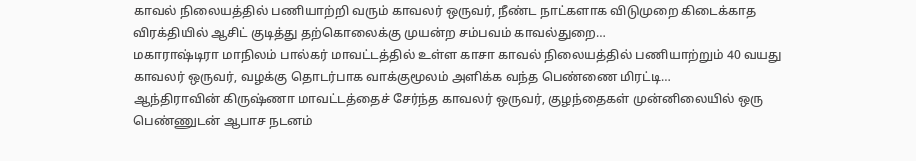காவல் நிலையத்தில் பணியாற்றி வரும் காவலர் ஒருவர், நீண்ட நாட்களாக விடுமுறை கிடைக்காத விரக்தியில் ஆசிட் குடித்து தற்கொலைக்கு முயன்ற சம்பவம் காவல்துறை…
மகாராஷ்டிரா மாநிலம் பால்கர் மாவட்டத்தில் உள்ள காசா காவல் நிலையத்தில் பணியாற்றும் 40 வயது காவலர் ஒருவர், வழக்கு தொடர்பாக வாக்குமூலம் அளிக்க வந்த பெண்ணை மிரட்டி…
ஆந்திராவின் கிருஷ்ணா மாவட்டத்தைச் சேர்ந்த காவலர் ஒருவர், குழந்தைகள் முன்னிலையில் ஒரு பெண்ணுடன் ஆபாச நடனம்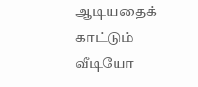ஆடியதைக் காட்டும் வீடியோ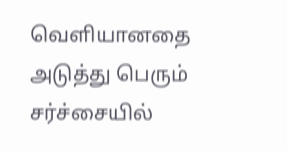வெளியானதை அடுத்து பெரும் சர்ச்சையில்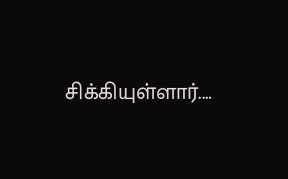சிக்கியுள்ளார்.…